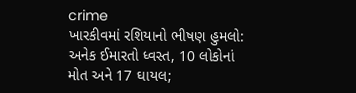crime
ખારકીવમાં રશિયાનો ભીષણ હુમલો: અનેક ઈમારતો ધ્વસ્ત, 10 લોકોનાં મોત અને 17 ઘાયલ;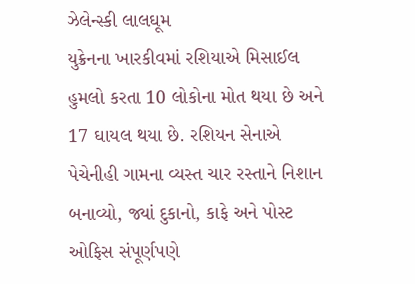ઝેલેન્સ્કી લાલઘૂમ
યુક્રેનના ખારકીવમાં રશિયાએ મિસાઈલ હુમલો કરતા 10 લોકોના મોત થયા છે અને 17 ઘાયલ થયા છે. રશિયન સેનાએ પેચેનીહી ગામના વ્યસ્ત ચાર રસ્તાને નિશાન બનાવ્યો, જ્યાં દુકાનો, કાફે અને પોસ્ટ ઓફિસ સંપૂર્ણપણે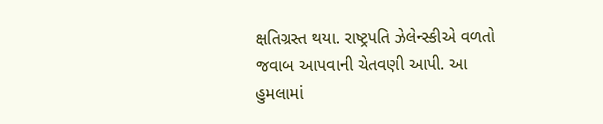ક્ષતિગ્રસ્ત થયા. રાષ્ટ્રપતિ ઝેલેન્સ્કીએ વળતો જવાબ આપવાની ચેતવણી આપી. આ હુમલામાં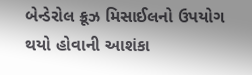બેન્ડેરોલ ક્રૂઝ મિસાઈલનો ઉપયોગ થયો હોવાની આશંકા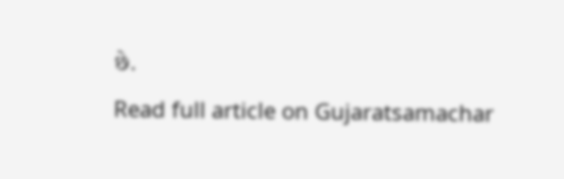છે.
Read full article on Gujaratsamachar